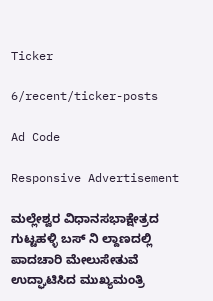Ticker

6/recent/ticker-posts

Ad Code

Responsive Advertisement

ಮಲ್ಲೇಶ್ವರ ವಿಧಾನಸಭಾಕ್ಷೇತ್ರದ ಗುಟ್ಟಹಳ್ಳಿ ಬಸ್ ನಿ ಲ್ದಾಣದಲ್ಲಿ ಪಾದಚಾರಿ ಮೇಲುಸೇತುವೆ ಉದ್ಘಾಟಿಸಿದ ಮುಖ್ಯಮಂತ್ರಿ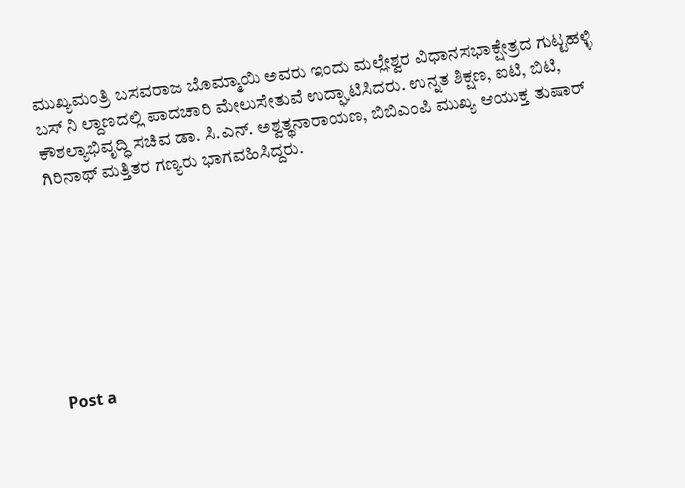ಮುಖ್ಯಮಂತ್ರಿ ಬಸವರಾಜ ಬೊಮ್ಮಾಯಿ ಅವರು ಇಂದು ಮಲ್ಲೇಶ್ವರ ವಿಧಾನಸಭಾಕ್ಷೇತ್ರದ ಗುಟ್ಟಹಳ್ಳಿ ಬಸ್ ನಿ ಲ್ದಾಣದಲ್ಲಿ ಪಾದಚಾರಿ ಮೇಲುಸೇತುವೆ ಉದ್ಘಾಟಿಸಿದರು. ಉನ್ನತ ಶಿಕ್ಷಣ, ಐಟಿ, ಬಿಟಿ, ಕೌಶಲ್ಯಾಭಿವೃದ್ಧಿ ಸಚಿವ ಡಾ. ಸಿ.ಎನ್. ಅಶ್ವತ್ಥನಾರಾಯಣ, ಬಿಬಿಎಂಪಿ ಮುಖ್ಯ ಆಯುಕ್ತ ತುಷಾರ್ ಗಿರಿನಾಥ್ ಮತ್ತಿತರ ಗಣ್ಯರು ಭಾಗವಹಿಸಿದ್ದರು.








Post a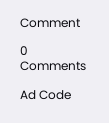Comment

0 Comments

Ad Code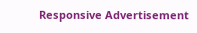Responsive Advertisement